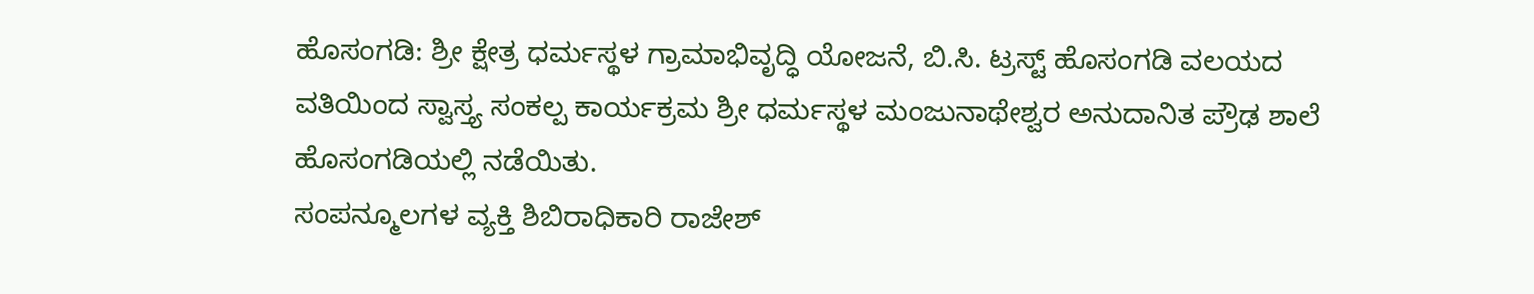ಹೊಸಂಗಡಿ: ಶ್ರೀ ಕ್ಷೇತ್ರ ಧರ್ಮಸ್ಥಳ ಗ್ರಾಮಾಭಿವೃದ್ಧಿ ಯೋಜನೆ, ಬಿ.ಸಿ. ಟ್ರಸ್ಟ್ ಹೊಸಂಗಡಿ ವಲಯದ ವತಿಯಿಂದ ಸ್ವಾಸ್ತ್ಯ ಸಂಕಲ್ಪ ಕಾರ್ಯಕ್ರಮ ಶ್ರೀ ಧರ್ಮಸ್ಥಳ ಮಂಜುನಾಥೇಶ್ವರ ಅನುದಾನಿತ ಪ್ರೌಢ ಶಾಲೆ ಹೊಸಂಗಡಿಯಲ್ಲಿ ನಡೆಯಿತು.
ಸಂಪನ್ಮೂಲಗಳ ವ್ಯಕ್ತಿ ಶಿಬಿರಾಧಿಕಾರಿ ರಾಜೇಶ್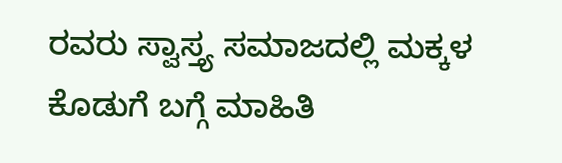ರವರು ಸ್ವಾಸ್ತ್ಯ ಸಮಾಜದಲ್ಲಿ ಮಕ್ಕಳ ಕೊಡುಗೆ ಬಗ್ಗೆ ಮಾಹಿತಿ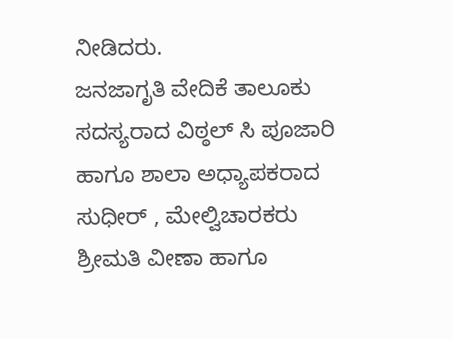ನೀಡಿದರು.
ಜನಜಾಗೃತಿ ವೇದಿಕೆ ತಾಲೂಕು ಸದಸ್ಯರಾದ ವಿಠ್ಠಲ್ ಸಿ ಪೂಜಾರಿ ಹಾಗೂ ಶಾಲಾ ಅಧ್ಯಾಪಕರಾದ ಸುಧೀರ್ , ಮೇಲ್ವಿಚಾರಕರು ಶ್ರೀಮತಿ ವೀಣಾ ಹಾಗೂ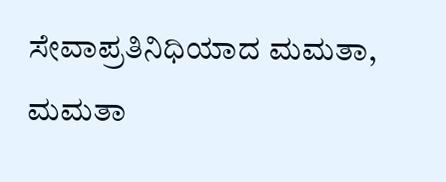ಸೇವಾಪ್ರತಿನಿಧಿಯಾದ ಮಮತಾ, ಮಮತಾ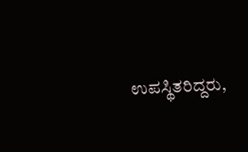ಉಪಸ್ಥಿತರಿದ್ದರು,